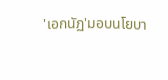'เอกนัฏ'มอบนโยบา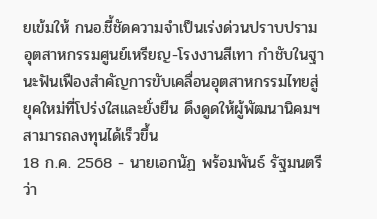ยเข้มให้ กนอ.ชี้ชัดความจำเป็นเร่งด่วนปราบปรามอุตสาหกรรมศูนย์เหรียญ-โรงงานสีเทา กำชับในฐานะฟันเฟืองสำคัญการขับเคลื่อนอุตสาหกรรมไทยสู่ยุคใหม่ที่โปร่งใสและยั่งยืน ดึงดูดให้ผู้พัฒนานิคมฯ สามารถลงทุนได้เร็วขึ้น
18 ก.ค. 2568 - นายเอกนัฏ พร้อมพันธ์ รัฐมนตรีว่า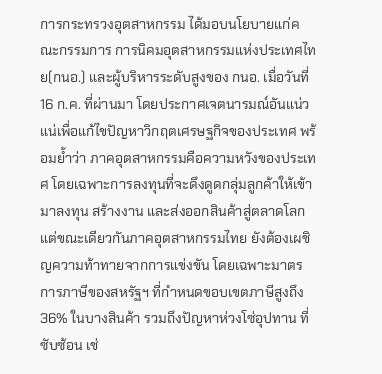การกระทรวงอุตสาหกรรม ได้มอบนโยบายแก่คณะกรรมการ การนิคมอุตสาหกรรมแห่งประเทศไทย(กนอ.) และผู้บริหารระดับสูงของ กนอ. เมื่อวันที่ 16 ก.ค. ที่ผ่านมา โดยประกาศเจตนารมณ์อันแน่วแน่เพื่อแก้ไขปัญหาวิกฤตเศรษฐกิจของประเทศ พร้อมย้ำว่า ภาคอุตสาหกรรมคือความหวังของประเทศ โดยเฉพาะการลงทุนที่จะดึงดูดกลุ่มลูกค้าให้เข้ามาลงทุน สร้างงาน และส่งออกสินค้าสู่ตลาดโลก แต่ขณะเดียวกันภาคอุตสาหกรรมไทย ยังต้องเผชิญความท้าทายจากการแข่งขัน โดยเฉพาะมาตรการภาษีของสหรัฐฯ ที่กำหนดขอบเขตภาษีสูงถึง 36% ในบางสินค้า รวมถึงปัญหาห่วงโซ่อุปทาน ที่ซับซ้อน เช่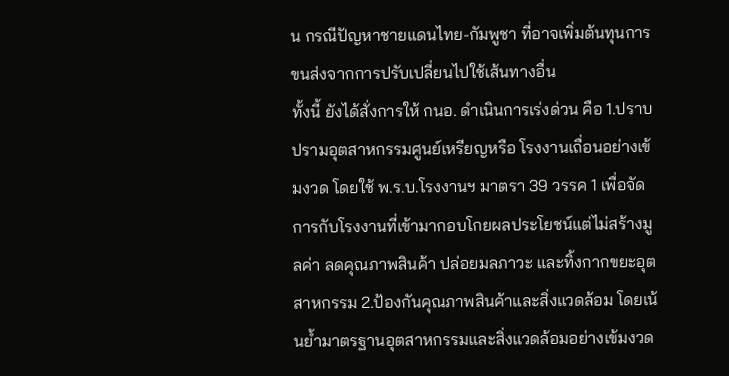น กรณีปัญหาชายแดนไทย-กัมพูชา ที่อาจเพิ่มต้นทุนการขนส่งจากการปรับเปลี่ยนไปใช้เส้นทางอื่น
ทั้งนี้ ยังได้สั่งการให้ กนอ. ดำเนินการเร่งด่วน คือ 1.ปราบปรามอุตสาหกรรมศูนย์เหรียญหรือ โรงงานเถื่อนอย่างเข้มงวด โดยใช้ พ.ร.บ.โรงงานฯ มาตรา 39 วรรค 1 เพื่อจัดการกับโรงงานที่เข้ามากอบโกยผลประโยชน์แต่ไม่สร้างมูลค่า ลดคุณภาพสินค้า ปล่อยมลภาวะ และทิ้งกากขยะอุตสาหกรรม 2.ป้องกันคุณภาพสินค้าและสิ่งแวดล้อม โดยเน้นย้ำมาตรฐานอุตสาหกรรมและสิ่งแวดล้อมอย่างเข้มงวด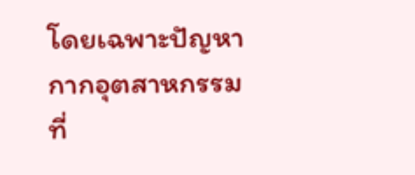โดยเฉพาะปัญหากากอุตสาหกรรม ที่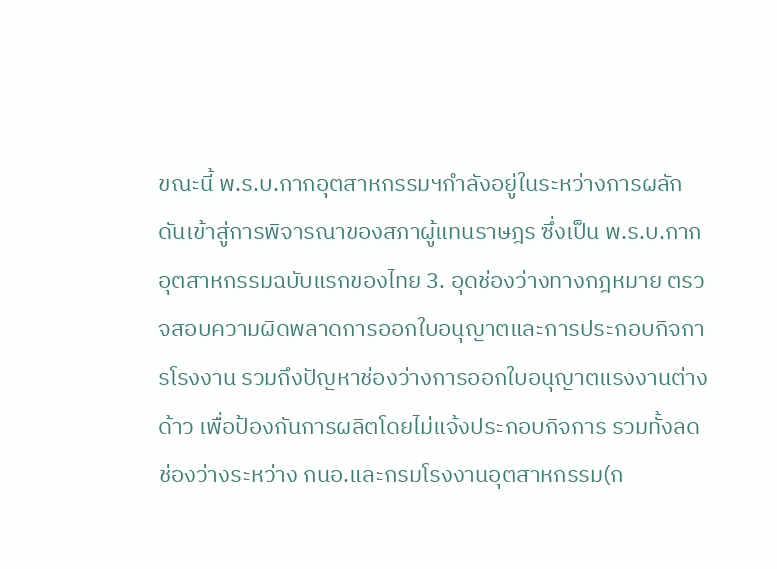ขณะนี้ พ.ร.บ.กากอุตสาหกรรมฯกำลังอยู่ในระหว่างการผลักดันเข้าสู่การพิจารณาของสภาผู้แทนราษฎร ซึ่งเป็น พ.ร.บ.กากอุตสาหกรรมฉบับแรกของไทย 3. อุดช่องว่างทางกฎหมาย ตรวจสอบความผิดพลาดการออกใบอนุญาตและการประกอบกิจการโรงงาน รวมถึงปัญหาช่องว่างการออกใบอนุญาตแรงงานต่างด้าว เพื่อป้องกันการผลิตโดยไม่แจ้งประกอบกิจการ รวมทั้งลดช่องว่างระหว่าง กนอ.และกรมโรงงานอุตสาหกรรม(ก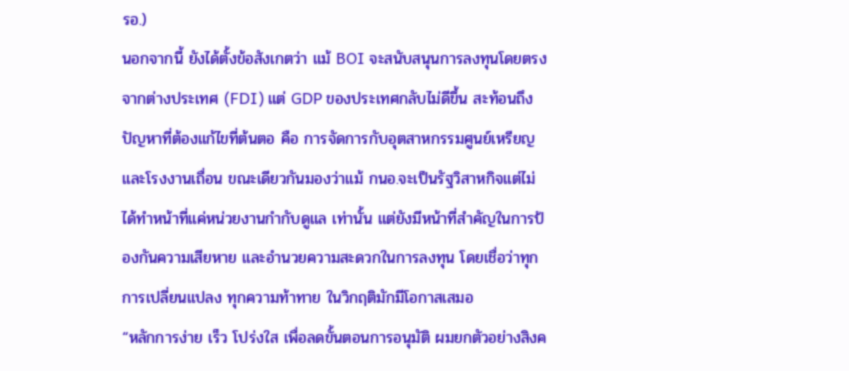รอ.)
นอกจากนี้ ยังได้ตั้งข้อสังเกตว่า แม้ BOI จะสนับสนุนการลงทุนโดยตรงจากต่างประเทศ (FDI) แต่ GDP ของประเทศกลับไม่ดีขึ้น สะท้อนถึงปัญหาที่ต้องแก้ไขที่ต้นตอ คือ การจัดการกับอุตสาหกรรมศูนย์เหรียญและโรงงานเถื่อน ขณะเดียวกันมองว่าแม้ กนอ.จะเป็นรัฐวิสาหกิจแต่ไม่ได้ทำหน้าที่แค่หน่วยงานกำกับดูแล เท่านั้น แต่ยังมีหน้าที่สำคัญในการป้องกันความเสียหาย และอำนวยความสะดวกในการลงทุน โดยเชื่อว่าทุกการเปลี่ยนแปลง ทุกความท้าทาย ในวิกฤติมักมีโอกาสเสมอ
“หลักการง่าย เร็ว โปร่งใส เพื่อลดขั้นตอนการอนุมัติ ผมยกตัวอย่างสิงค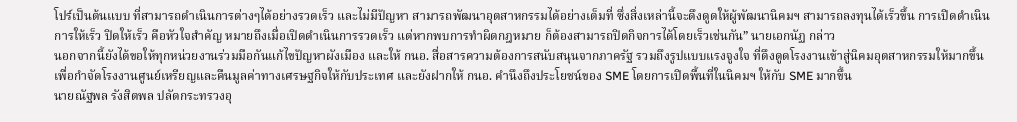โปร์เป็นต้นแบบ ที่สามารถดำเนินการต่างๆได้อย่างรวดเร็ว และไม่มีปัญหา สามารถพัฒนาอุตสาหกรรมได้อย่างเต็มที่ ซึ่งสิ่งเหล่านี้จะดึงดูดให้ผู้พัฒนานิคมฯ สามารถลงทุนได้เร็วขึ้น การเปิดดำเนินการให้เร็ว ปิดให้เร็ว คือหัวใจสำคัญ หมายถึงเมื่อเปิดดำเนินการรวดเร็ว แต่หากพบการทำผิดกฎหมาย ก็ต้องสามารถปิดกิจการได้โดยเร็วเช่นกัน” นายเอกนัฏ กล่าว
นอกจากนี้ยังได้ขอให้ทุกหน่วยงานร่วมมือกันแก้ไขปัญหาผังเมือง และให้ กนอ. สื่อสารความต้องการสนับสนุนจากภาครัฐ รวมถึงรูปแบบแรงจูงใจ ที่ดึงดูดโรงงานเข้าสู่นิคมอุตสาหกรรมให้มากขึ้น เพื่อกำจัดโรงงานศูนย์เหรียญและคืนมูลค่าทางเศรษฐกิจให้กับประเทศ และยังฝากให้ กนอ. คำนึงถึงประโยชน์ของ SME โดยการเปิดพื้นที่ในนิคมฯ ให้กับ SME มากขึ้น
นายณัฐพล รังสิตพล ปลัดกระทรวงอุ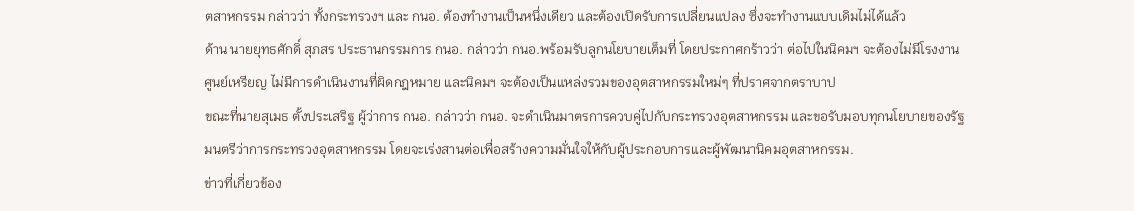ตสาหกรรม กล่าวว่า ทั้งกระทรวงฯ และ กนอ. ต้องทำงานเป็นหนึ่งเดียว และต้องเปิดรับการเปลี่ยนแปลง ซึ่งจะทำงานแบบเดิมไม่ได้แล้ว
ด้าน นายยุทธศักดิ์ สุภสร ประธานกรรมการ กนอ. กล่าวว่า กนอ.พร้อมรับลูกนโยบายเต็มที่ โดยประกาศกร้าวว่า ต่อไปในนิคมฯ จะต้องไม่มีโรงงานศูนย์เหรียญ ไม่มีการดำเนินงานที่ผิดกฎหมาย และนิคมฯ จะต้องเป็นแหล่งรวมของอุตสาหกรรมใหม่ๆ ที่ปราศจากตราบาป
ขณะที่นายสุเมธ ตั้งประเสริฐ ผู้ว่าการ กนอ. กล่าวว่า กนอ. จะดำเนินมาตรการควบคู่ไปกับกระทรวงอุตสาหกรรม และขอรับมอบทุกนโยบายของรัฐมนตรีว่าการกระทรวงอุตสาหกรรม โดยจะเร่งสานต่อเพื่อสร้างความมั่นใจให้กับผู้ประกอบการและผู้พัฒนานิคมอุตสาหกรรม.
ข่าวที่เกี่ยวข้อง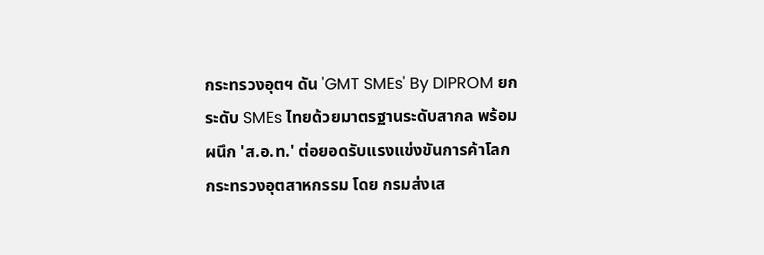กระทรวงอุตฯ ดัน 'GMT SMEs' By DIPROM ยกระดับ SMEs ไทยด้วยมาตรฐานระดับสากล พร้อม ผนึก 'ส.อ.ท.' ต่อยอดรับแรงแข่งขันการค้าโลก
กระทรวงอุตสาหกรรม โดย กรมส่งเส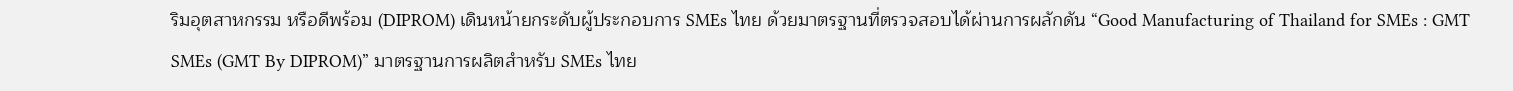ริมอุตสาหกรรม หรือดีพร้อม (DIPROM) เดินหน้ายกระดับผู้ประกอบการ SMEs ไทย ด้วยมาตรฐานที่ตรวจสอบได้ผ่านการผลักดัน “Good Manufacturing of Thailand for SMEs : GMT SMEs (GMT By DIPROM)” มาตรฐานการผลิตสำหรับ SMEs ไทย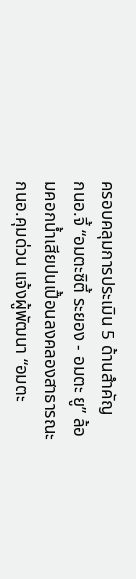ครอบคลุมการประเมิน 5 ด้านสำคัญ
กนอ.จี้ “อมตะซิตี้ ระยอง - อมตะ ยู” ล้อมคอกน้ำเสียปนเปื้อนลงคลองสาธารณะ
กนอ.คุมด่วน แจ้งผู้พัฒนา “อมตะ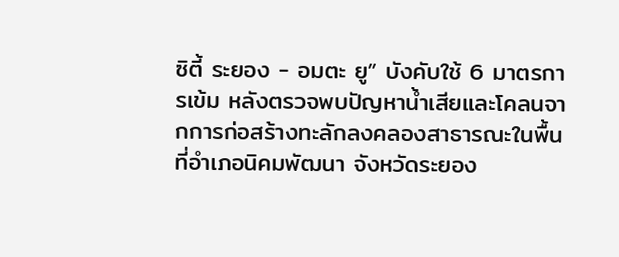ซิตี้ ระยอง - อมตะ ยู” บังคับใช้ 6 มาตรการเข้ม หลังตรวจพบปัญหาน้ำเสียและโคลนจากการก่อสร้างทะลักลงคลองสาธารณะในพื้นที่อำเภอนิคมพัฒนา จังหวัดระยอง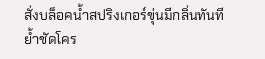สั่งบล็อคน้ำสปริงเกอร์ขุ่นมีกลิ่นทันที ย้ำชัดโคร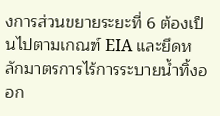งการส่วนขยายระยะที่ 6 ต้องเป็นไปตามเกณฑ์ EIA และยึดหลักมาตรการไร้การระบายน้ำทิ้งออก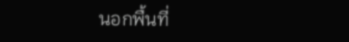นอกพื้นที่